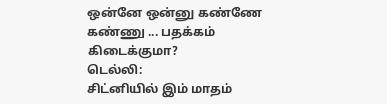ஒன்னே ஒன்னு கண்ணே கண்ணு ... பதக்கம் கிடைக்குமா?
டெல்லி:
சிட்னியில் இம் மாதம்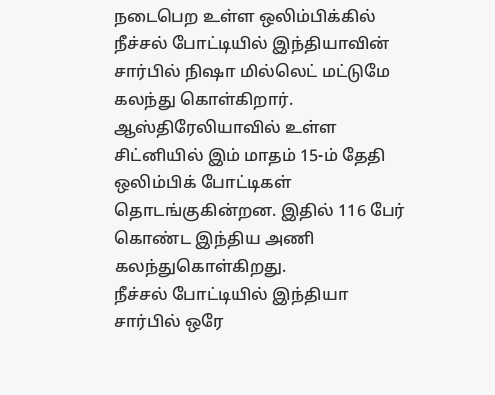நடைபெற உள்ள ஒலிம்பிக்கில் நீச்சல் போட்டியில் இந்தியாவின் சார்பில் நிஷா மில்லெட் மட்டுமே கலந்து கொள்கிறார்.
ஆஸ்திரேலியாவில் உள்ள சிட்னியில் இம் மாதம் 15-ம் தேதி ஒலிம்பிக் போட்டிகள் தொடங்குகின்றன. இதில் 116 பேர் கொண்ட இந்திய அணி கலந்துகொள்கிறது.
நீச்சல் போட்டியில் இந்தியா சார்பில் ஒரே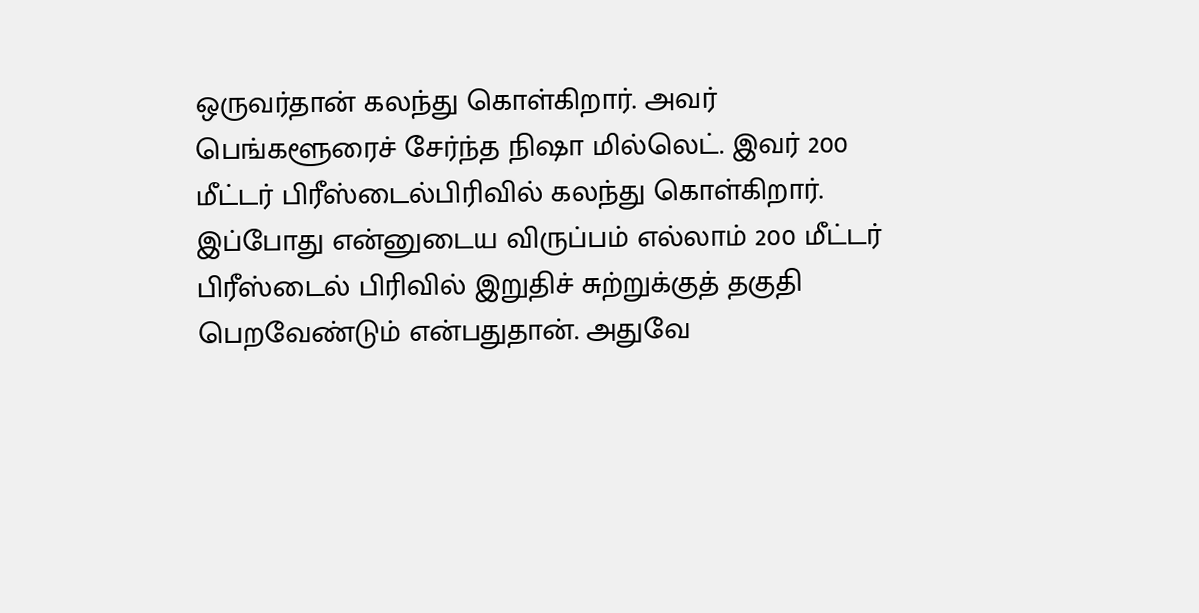ஒருவர்தான் கலந்து கொள்கிறார். அவர் பெங்களூரைச் சேர்ந்த நிஷா மில்லெட். இவர் 200 மீட்டர் பிரீஸ்டைல்பிரிவில் கலந்து கொள்கிறார்.
இப்போது என்னுடைய விருப்பம் எல்லாம் 200 மீட்டர் பிரீஸ்டைல் பிரிவில் இறுதிச் சுற்றுக்குத் தகுதி பெறவேண்டும் என்பதுதான். அதுவே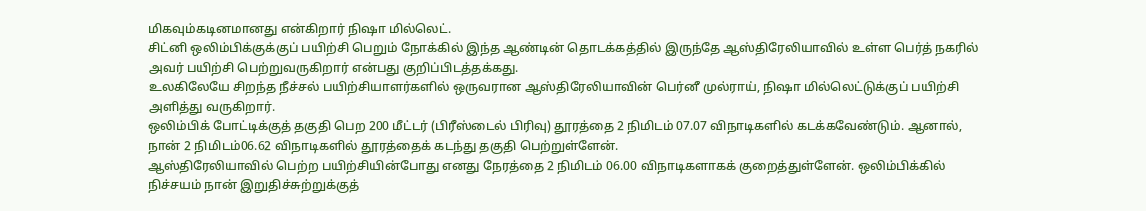மிகவும்கடினமானது என்கிறார் நிஷா மில்லெட்.
சிட்னி ஒலிம்பிக்குக்குப் பயிற்சி பெறும் நோக்கில் இந்த ஆண்டின் தொடக்கத்தில் இருந்தே ஆஸ்திரேலியாவில் உள்ள பெர்த் நகரில் அவர் பயிற்சி பெற்றுவருகிறார் என்பது குறிப்பிடத்தக்கது.
உலகிலேயே சிறந்த நீச்சல் பயிற்சியாளர்களில் ஒருவரான ஆஸ்திரேலியாவின் பெர்னீ முல்ராய், நிஷா மில்லெட்டுக்குப் பயிற்சி அளித்து வருகிறார்.
ஒலிம்பிக் போட்டிக்குத் தகுதி பெற 200 மீட்டர் (பிரீஸ்டைல் பிரிவு) தூரத்தை 2 நிமிடம் 07.07 விநாடிகளில் கடக்கவேண்டும். ஆனால், நான் 2 நிமிடம்06.62 விநாடிகளில் தூரத்தைக் கடந்து தகுதி பெற்றுள்ளேன்.
ஆஸ்திரேலியாவில் பெற்ற பயிற்சியின்போது எனது நேரத்தை 2 நிமிடம் 06.00 விநாடிகளாகக் குறைத்துள்ளேன். ஒலிம்பிக்கில் நிச்சயம் நான் இறுதிச்சுற்றுக்குத்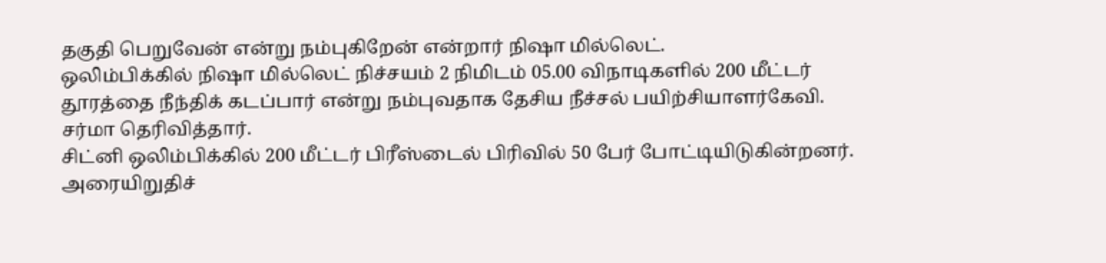தகுதி பெறுவேன் என்று நம்புகிறேன் என்றார் நிஷா மில்லெட்.
ஒலிம்பிக்கில் நிஷா மில்லெட் நிச்சயம் 2 நிமிடம் 05.00 விநாடிகளில் 200 மீட்டர் தூரத்தை நீந்திக் கடப்பார் என்று நம்புவதாக தேசிய நீச்சல் பயிற்சியாளர்கேவி. சர்மா தெரிவித்தார்.
சிட்னி ஒலிம்பிக்கில் 200 மீட்டர் பிரீஸ்டைல் பிரிவில் 50 பேர் போட்டியிடுகின்றனர். அரையிறுதிச்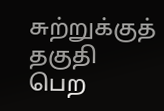சுற்றுக்குத் தகுதி பெற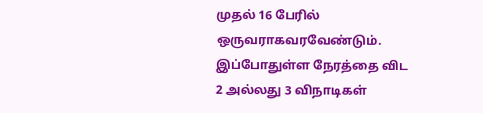முதல் 16 பேரில் ஒருவராகவரவேண்டும்.
இப்போதுள்ள நேரத்தை விட 2 அல்லது 3 விநாடிகள்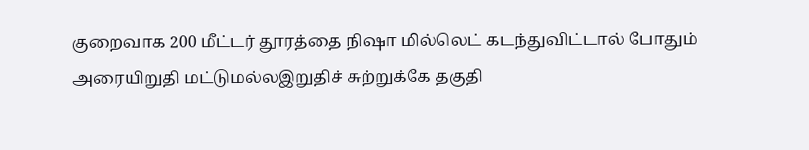குறைவாக 200 மீட்டர் தூரத்தை நிஷா மில்லெட் கடந்துவிட்டால் போதும் அரையிறுதி மட்டுமல்லஇறுதிச் சுற்றுக்கே தகுதி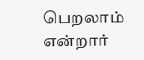பெறலாம் என்றார்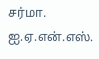சர்மா.
ஐ.ஏ.என்.எஸ்.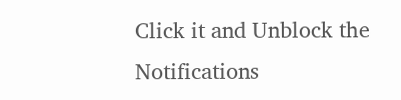Click it and Unblock the Notifications